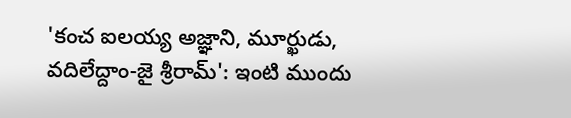'కంచ ఐలయ్య అజ్ఞాని, మూర్ఖుడు, వదిలేద్దాం-జై శ్రీరామ్': ఇంటి ముందు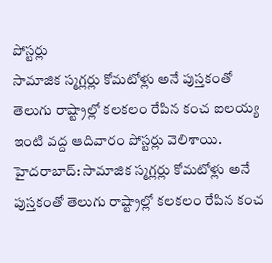పోస్టర్లు
సామాజిక స్మగ్లర్లు కోమటోళ్లు అనే పుస్తకంతో తెలుగు రాష్ట్రాల్లో కలకలం రేపిన కంచ ఐలయ్య ఇంటి వద్ద ఆదివారం పోస్టర్లు వెలిశాయి.
హైదరాబాద్: సామాజిక స్మగ్లర్లు కోమటోళ్లు అనే పుస్తకంతో తెలుగు రాష్ట్రాల్లో కలకలం రేపిన కంచ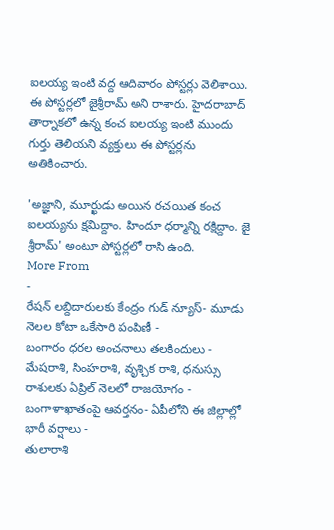ఐలయ్య ఇంటి వద్ద ఆదివారం పోస్టర్లు వెలిశాయి.
ఈ పోస్టర్లలో జైశ్రీరామ్ అని రాశారు. హైదరాబాద్ తార్నాకలో ఉన్న కంచ ఐలయ్య ఇంటి ముందు గుర్తు తెలియని వ్యక్తులు ఈ పోస్టర్లను అతికించారు.

'అజ్ఞాని, మూర్ఖుడు అయిన రచయిత కంచ ఐలయ్యను క్షమిద్దాం. హిందూ ధర్మాన్ని రక్షిద్దాం. జై శ్రీరామ్' అంటూ పోస్టర్లలో రాసి ఉంది.
More From
-
రేషన్ లబ్దిదారులకు కేంద్రం గుడ్ న్యూస్- మూడు నెలల కోటా ఒకేసారి పంపిణీ -
బంగారం ధరల అంచనాలు తలకిందులు -
మేషరాశి, సింహరాశి, వృశ్చిక రాశి, ధనుస్సు రాశులకు ఏప్రిల్ నెలలో రాజయోగం -
బంగాళాఖాతంపై ఆవర్తనం- ఏపీలోని ఈ జిల్లాల్లో భారీ వర్షాలు -
తులారాశి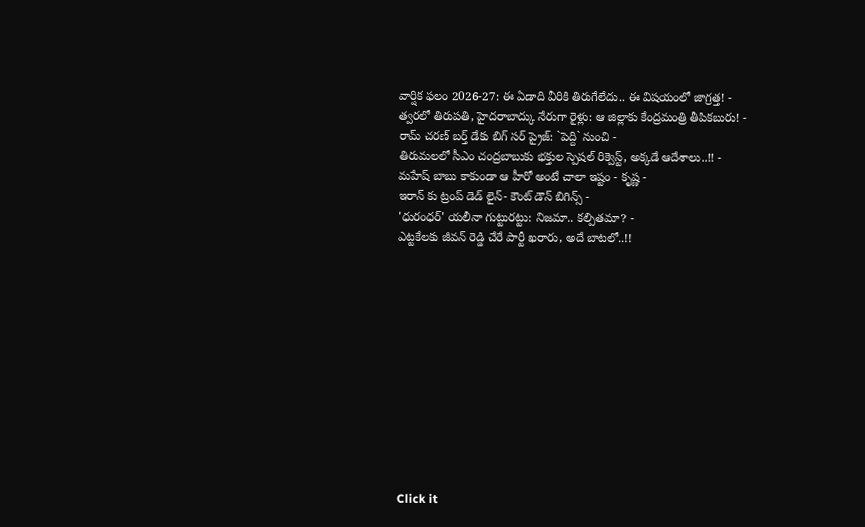వార్షిక ఫలం 2026-27: ఈ ఏడాది వీరికి తిరుగేలేదు.. ఈ విషయంలో జాగ్రత్త! -
త్వరలో తిరుపతి, హైదరాబాద్కు నేరుగా రైళ్లు: ఆ జిల్లాకు కేంద్రమంత్రి తీపికబురు! -
రామ్ చరణ్ బర్త్ డేకు బిగ్ సర్ ప్రైజ్: `పెద్ది` నుంచి -
తిరుమలలో సీఎం చంద్రబాబుకు భక్తుల స్పెషల్ రిక్వెస్ట్, అక్కడే ఆదేశాలు..!! -
మహేష్ బాబు కాకుండా ఆ హీరో అంటే చాలా ఇష్టం - కృష్ణ -
ఇరాన్ కు ట్రంప్ డెడ్ లైన్- కౌంట్ డౌన్ బిగిన్స్ -
'ధురంధర్' యలీనా గుట్టురట్టు: నిజమా.. కల్పితమా? -
ఎట్టకేలకు జీవన్ రెడ్డి చేరే పార్టీ ఖరారు, అదే బాటలో..!!












Click it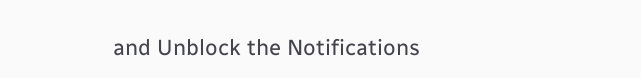and Unblock the Notifications